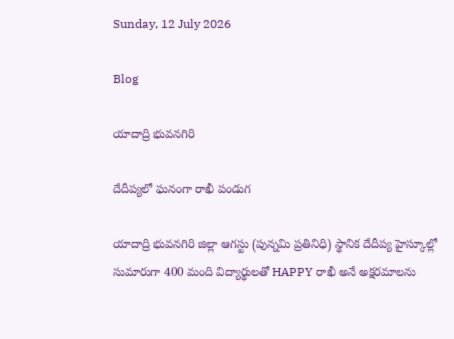Sunday, 12 July 2026

Blog

యాదాద్రి భువనగిరి

దేదీప్యలో ఘనంగా రాఖీ పండుగ

యాదాద్రి భువనగిరి జిల్లా ఆగస్టు (పున్నమి ప్రతినిధి) స్థానిక దేదీప్య హైస్కూల్లో సుమారుగా 400 మంది విద్యార్థులతో HAPPY రాఖీ అనే అక్షరమాలను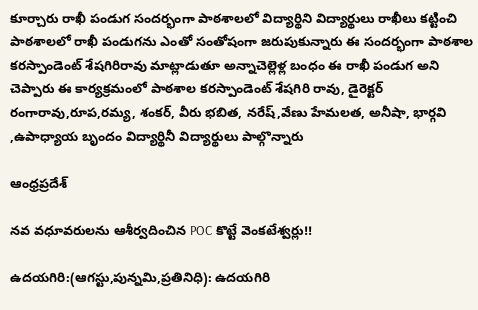కూర్చారు రాఖీ పండుగ సందర్భంగా పాఠశాలలో విద్యార్థిని విద్యార్థులు రాఖీలు కట్టించి పాఠశాలలో రాఖీ పండుగను ఎంతో సంతోషంగా జరుపుకున్నారు ఈ సందర్భంగా పాఠశాల కరస్పాండెంట్ శేషగిరిరావు మాట్లాడుతూ అన్నాచెల్లెళ్ల బంధం ఈ రాఖీ పండుగ అని చెప్పారు ఈ కార్యక్రమంలో పాఠశాల కరస్పాండెంట్ శేషగిరి రావు, డైరెక్టర్ రంగారావు,రూప,రమ్య, శంకర్, వీరు భబిత, నరేష్,వేణు హేమలత, అనీషా, భార్గవి ,ఉపాధ్యాయ బృందం విద్యార్థినీ విద్యార్థులు పాల్గొన్నారు

ఆంధ్రప్రదేశ్

నవ వధూవరులను ఆశీర్వదించిన POC కొట్టే వెంకటేశ్వర్లు!!

ఉదయగిరి:(ఆగస్టు,పున్నమి,ప్రతినిధి): ఉదయగిరి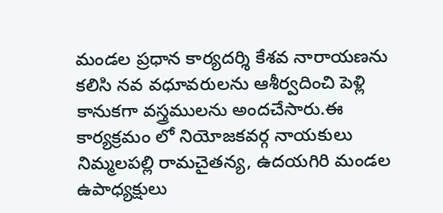మండల ప్రధాన కార్యదర్శి కేశవ నారాయణను కలిసి నవ వధూవరులను ఆశీర్వదించి పెళ్లి కానుకగా వస్త్రములను అందచేసారు.ఈ కార్యక్రమం లో నియోజకవర్గ నాయకులు నిమ్మలపల్లి రామచైతన్య, ఉదయగిరి మండల ఉపాధ్యక్షులు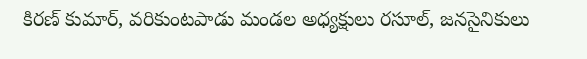కిరణ్ కుమార్, వరికుంటపాడు మండల అధ్యక్షులు రసూల్, జనసైనికులు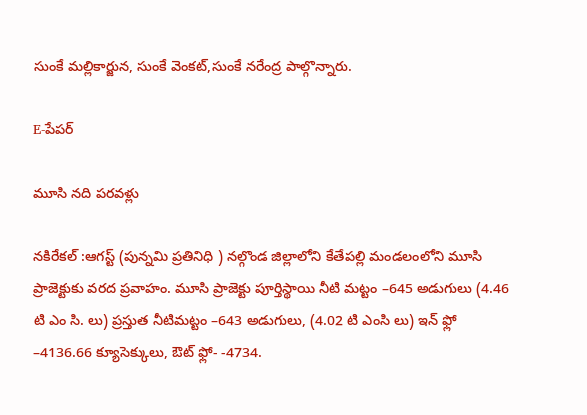సుంకే మల్లికార్జున, సుంకే వెంకట్,సుంకే నరేంద్ర పాల్గొన్నారు.

E-పేపర్

మూసి నది పరవళ్లు

నకిరేకల్ :ఆగస్ట్ (పున్నమి ప్రతినిధి ) నల్గొండ జిల్లాలోని కేతేపల్లి మండలంలోని మూసి ప్రాజెక్టుకు వరద ప్రవాహం. మూసి ప్రాజెక్టు పూర్తిస్థాయి నీటి మట్టం –645 అడుగులు (4.46 టి ఎం సి. లు) ప్రస్తుత నీటిమట్టం –643 అడుగులు, (4.02 టి ఎంసి లు) ఇన్ ఫ్లో –4136.66 క్యూసెక్కులు, ఔట్ ఫ్లో- -4734.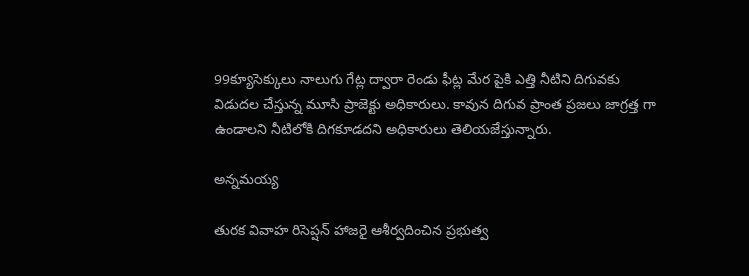99క్యూసెక్కులు నాలుగు గేట్ల ద్వారా రెండు ఫీట్ల మేర పైకి ఎత్తి నీటిని దిగువకు విడుదల చేస్తున్న మూసి ప్రాజెక్టు అధికారులు. కావున దిగువ ప్రాంత ప్రజలు జాగ్రత్త గా ఉండాలని నీటిలోకి దిగకూడదని అధికారులు తెలియజేస్తున్నారు.

అన్నమయ్య

తురక వివాహ రిసెప్షన్ హాజరై ఆశీర్వదించిన ప్రభుత్వ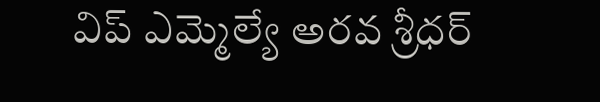విప్ ఎమ్మెల్యే అరవ శ్రీధర్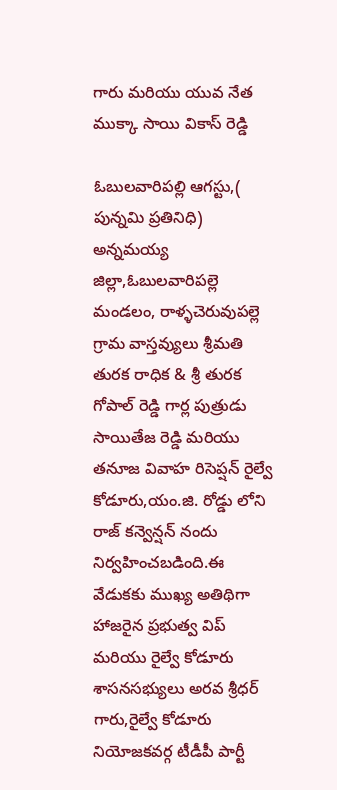గారు మరియు యువ నేత ముక్కా సాయి వికాస్ రెడ్డి

ఓబులవారిపల్లి ఆగస్టు,( పున్నమి ప్రతినిధి) అన్నమయ్య జిల్లా,ఓబులవారిపల్లె మండలం, రాళ్ళచెరువుపల్లె గ్రామ వాస్తవ్యులు శ్రీమతి తురక రాధిక & శ్రీ తురక గోపాల్ రెడ్డి గార్ల పుత్రుడు సాయితేజ రెడ్డి మరియు తనూజ వివాహ రిసెప్షన్ రైల్వే కోడూరు,యం.జి. రోడ్డు లోని రాజ్ కన్వెన్షన్ నందు నిర్వహించబడింది.ఈ వేడుకకు ముఖ్య అతిథిగా హాజరైన ప్రభుత్వ విప్ మరియు రైల్వే కోడూరు శాసనసభ్యులు అరవ శ్రీధర్ గారు,రైల్వే కోడూరు నియోజకవర్గ టీడీపీ పార్టీ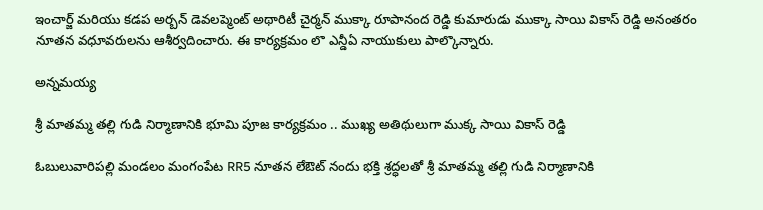ఇంచార్జ్ మరియు కడప అర్బన్ డెవలప్మెంట్ అథారిటీ చైర్మన్ ముక్కా రూపానంద రెడ్డి కుమారుడు ముక్కా సాయి వికాస్ రెడ్డి అనంతరం నూతన వధూవరులను ఆశీర్వదించారు. ఈ కార్యక్రమం లొ ఎన్డీఏ నాయుకులు పాల్కొన్నారు.

అన్నమయ్య

శ్రీ మాతమ్మ తల్లి గుడి నిర్మాణానికి భూమి పూజ కార్యక్రమం .. ముఖ్య అతిథులుగా ముక్క సాయి వికాస్ రెడ్డి

ఓబులువారిపల్లి మండలం మంగంపేట RR5 నూతన లేఔట్‌ నందు భక్తి శ్రద్ధలతో శ్రీ మాతమ్మ తల్లి గుడి నిర్మాణానికి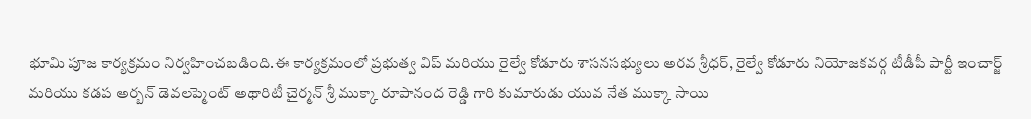భూమి పూజ కార్యక్రమం నిర్వహించబడింది.ఈ కార్యక్రమంలో ప్రభుత్వ విప్ మరియు రైల్వే కోడూరు శాసనసభ్యులు అరవ శ్రీధర్, రైల్వే కోడూరు నియోజకవర్గ టీడీపీ పార్టీ ఇంచార్జ్ మరియు కడప అర్బన్ డెవలప్మెంట్ అథారిటీ చైర్మన్ శ్రీ ముక్కా రూపానంద రెడ్డి గారి కుమారుడు యువ నేత ముక్కా సాయి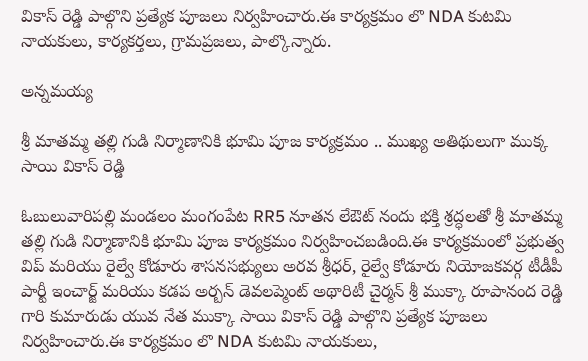వికాస్ రెడ్డి పాల్గొని ప్రత్యేక పూజలు నిర్వహించారు.ఈ కార్యక్రమం లొ NDA కుటమి నాయకులు, కార్యకర్తలు, గ్రామప్రజలు, పాల్కొన్నారు.

అన్నమయ్య

శ్రీ మాతమ్మ తల్లి గుడి నిర్మాణానికి భూమి పూజ కార్యక్రమం .. ముఖ్య అతిథులుగా ముక్క సాయి వికాస్ రెడ్డి

ఓబులువారిపల్లి మండలం మంగంపేట RR5 నూతన లేఔట్‌ నందు భక్తి శ్రద్ధలతో శ్రీ మాతమ్మ తల్లి గుడి నిర్మాణానికి భూమి పూజ కార్యక్రమం నిర్వహించబడింది.ఈ కార్యక్రమంలో ప్రభుత్వ విప్ మరియు రైల్వే కోడూరు శాసనసభ్యులు అరవ శ్రీధర్, రైల్వే కోడూరు నియోజకవర్గ టీడీపీ పార్టీ ఇంచార్జ్ మరియు కడప అర్బన్ డెవలప్మెంట్ అథారిటీ చైర్మన్ శ్రీ ముక్కా రూపానంద రెడ్డి గారి కుమారుడు యువ నేత ముక్కా సాయి వికాస్ రెడ్డి పాల్గొని ప్రత్యేక పూజలు నిర్వహించారు.ఈ కార్యక్రమం లొ NDA కుటమి నాయకులు,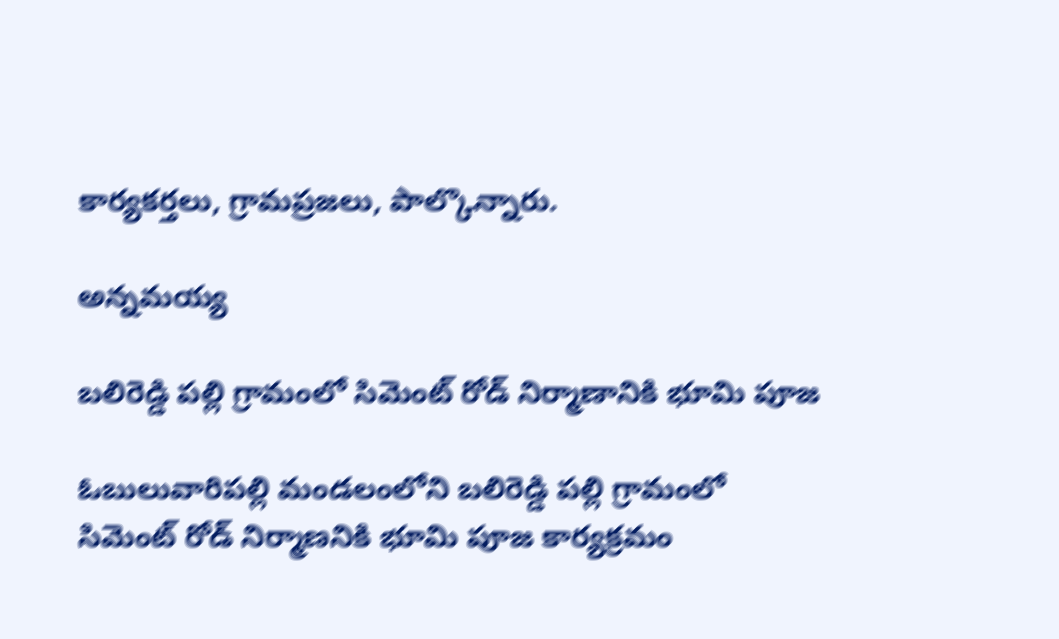కార్యకర్తలు, గ్రామప్రజలు, పాల్కొన్నారు.

అన్నమయ్య

బలిరెడ్డి పల్లి గ్రామంలో సిమెంట్ రోడ్ నిర్మాణానికి భూమి పూజ

ఓబులువారిపల్లి మండలంలోని బలిరెడ్డి పల్లి గ్రామంలో సిమెంట్ రోడ్ నిర్మాణనికి భూమి పూజ కార్యక్రమం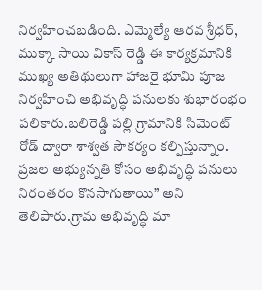నిర్వహించబడింది. ఎమ్మెల్యే ఆరవ శ్రీధర్, ముక్కా సాయి వికాస్ రెడ్డి ఈ కార్యక్రమానికి ముఖ్య అతిథులుగా హాజరై భూమి పూజ నిర్వహించి అభివృద్ధి పనులకు శుభారంభం పలికారు.బలిరెడ్డి పల్లి గ్రామానికి సిమెంట్ రోడ్ ద్వారా శాశ్వత సౌకర్యం కల్పిస్తున్నాం. ప్రజల అభ్యున్నతి కోసం అభివృద్ధి పనులు నిరంతరం కొనసాగుతాయి” అని తెలిపారు.గ్రామ అభివృద్ధి మా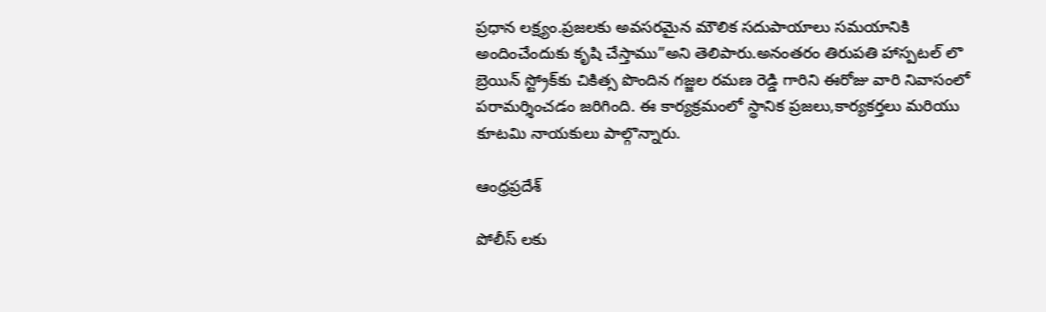ప్రధాన లక్ష్యం.ప్రజలకు అవసరమైన మౌలిక సదుపాయాలు సమయానికి అందించేందుకు కృషి చేస్తాము”అని తెలిపారు.అనంతరం తిరుపతి హాస్పటల్ లొ బ్రెయిన్ స్ట్రోక్‌కు చికిత్స పొందిన గజ్జల రమణ రెడ్డి గారిని ఈరోజు వారి నివాసంలో పరామర్శించడం జరిగింది. ఈ కార్యక్రమంలో స్థానిక ప్రజలు,కార్యకర్తలు మరియు కూటమి నాయకులు పాల్గొన్నారు.

ఆంధ్రప్రదేశ్

పోలీస్ లకు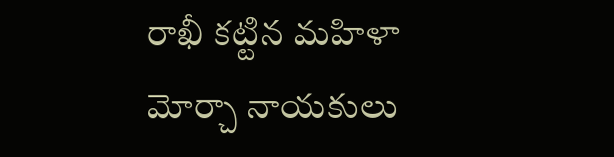రాఖీ కట్టిన మహిళా మోర్చా నాయకులు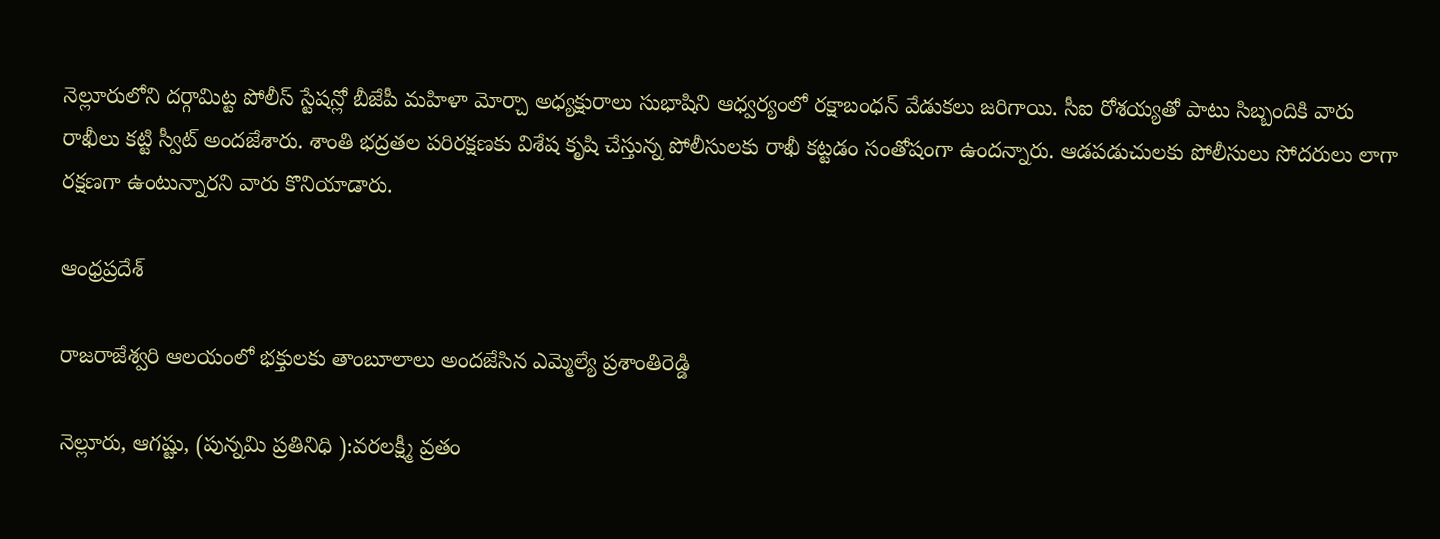నెల్లూరులోని దర్గామిట్ట పోలీస్ స్టేషన్లో బీజేపీ మహిళా మోర్చా అధ్యక్షురాలు సుభాషిని ఆధ్వర్యంలో రక్షాబంధన్ వేడుకలు జరిగాయి. సీఐ రోశయ్యతో పాటు సిబ్బందికి వారు రాఖీలు కట్టి స్వీట్ అందజేశారు. శాంతి భద్రతల పరిరక్షణకు విశేష కృషి చేస్తున్న పోలీసులకు రాఖీ కట్టడం సంతోషంగా ఉందన్నారు. ఆడపడుచులకు పోలీసులు సోదరులు లాగా రక్షణగా ఉంటున్నారని వారు కొనియాడారు.

ఆంధ్రప్రదేశ్

రాజరాజేశ్వరి ఆలయంలో భక్తులకు తాంబూలాలు అందజేసిన ఎమ్మెల్యే ప్రశాంతిరెడ్డి

నెల్లూరు, ఆగష్టు, (పున్నమి ప్రతినిధి ):వరలక్ష్మీ వ్రతం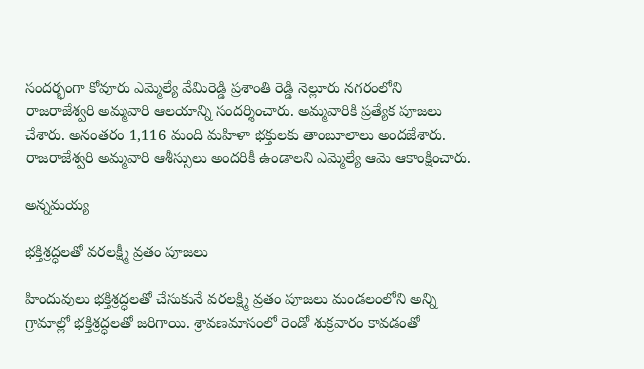సందర్భంగా కోవూరు ఎమ్మెల్యే వేమిరెడ్డి ప్రశాంతి రెడ్డి నెల్లూరు నగరంలోని రాజరాజేశ్వరి అమ్మవారి ఆలయాన్ని సందర్శించారు. అమ్మవారికి ప్రత్యేక పూజలు చేశారు. అనంతరం 1,116 మంది మహిళా భక్తులకు తాంబూలాలు అందజేశారు. రాజరాజేశ్వరి అమ్మవారి ఆశీస్సులు అందరికీ ఉండాలని ఎమ్మెల్యే ఆమె ఆకాంక్షించారు.

అన్నమయ్య

భక్తిశ్రద్ధలతో వరలక్ష్మీ వ్రతం పూజలు

హిందువులు భక్తిశ్రద్ధలతో చేసుకునే వరలక్ష్మి వ్రతం పూజలు మండలంలోని అన్ని గ్రామాల్లో భక్తిశ్రద్ధలతో జరిగాయి. శ్రావణమాసంలో రెండో శుక్రవారం కావడంతో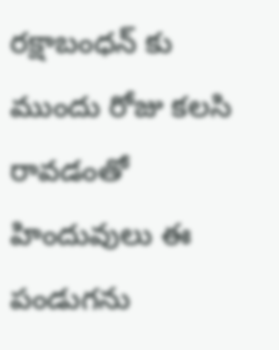రక్షాబంధన్ కు ముందు రోజు కలసి రావడంతో హిందువులు ఈ పండుగను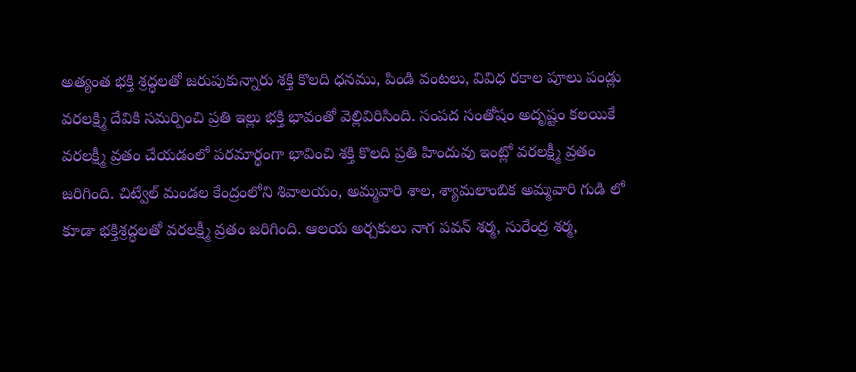అత్యంత భక్తి శ్రద్ధలతో జరుపుకున్నారు శక్తి కొలది ధనము, పిండి వంటలు, వివిధ రకాల పూలు పండ్లు వరలక్ష్మి దేవికి సమర్పించి ప్రతి ఇల్లు భక్తి భావంతో వెల్లివిరిసింది. సంపద సంతోషం అదృష్టం కలయికే వరలక్ష్మీ వ్రతం చేయడంలో పరమార్థంగా భావించి శక్తి కొలది ప్రతి హిందువు ఇంట్లో వరలక్ష్మీ వ్రతం జరిగింది. చిట్వేల్ మండల కేంద్రంలోని శివాలయం, అమ్మవారి శాల, శ్యామలాంబిక అమ్మవారి గుడి లో కూడా భక్తిశ్రద్ధలతో వరలక్ష్మీ వ్రతం జరిగింది. ఆలయ అర్చకులు నాగ పవన్ శర్మ, సురేంద్ర శర్మ,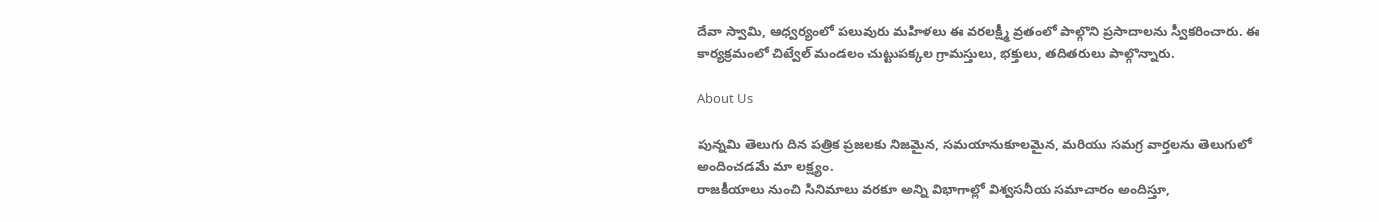దేవా స్వామి, ఆధ్వర్యంలో పలువురు మహిళలు ఈ వరలక్ష్మీ వ్రతంలో పాల్గొని ప్రసాదాలను స్వీకరించారు. ఈ కార్యక్రమంలో చిట్వేల్ మండలం చుట్టుపక్కల గ్రామస్తులు, భక్తులు, తదితరులు పాల్గొన్నారు.

About Us

పున్నమి తెలుగు దిన పత్రిక ప్రజలకు నిజమైన, సమయానుకూలమైన, మరియు సమగ్ర వార్తలను తెలుగులో అందించడమే మా లక్ష్యం.
రాజకీయాలు నుంచి సినిమాలు వరకూ అన్ని విభాగాల్లో విశ్వసనీయ సమాచారం అందిస్తూ,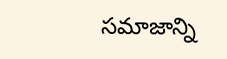సమాజాన్ని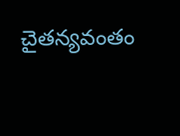చైతన్యవంతం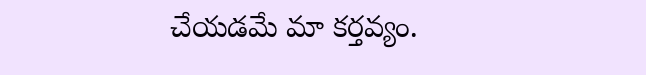చేయడమే మా కర్తవ్యం.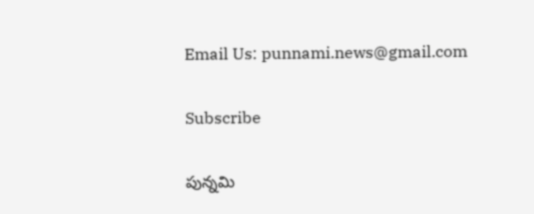Email Us: punnami.news@gmail.com

Subscribe

పున్నమి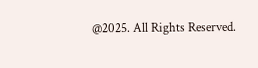@2025. All Rights Reserved.